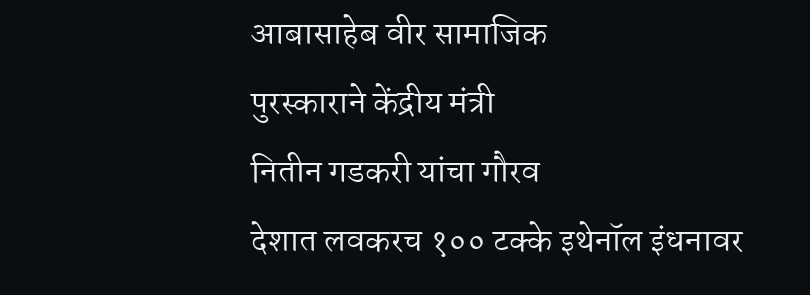आबासाहेब वीर सामाजिक
पुरस्काराने केंद्रीय मंत्री
नितीन गडकरी यांचा गौरव
देशात लवकरच १०० टक्के इथेनॉल इंधनावर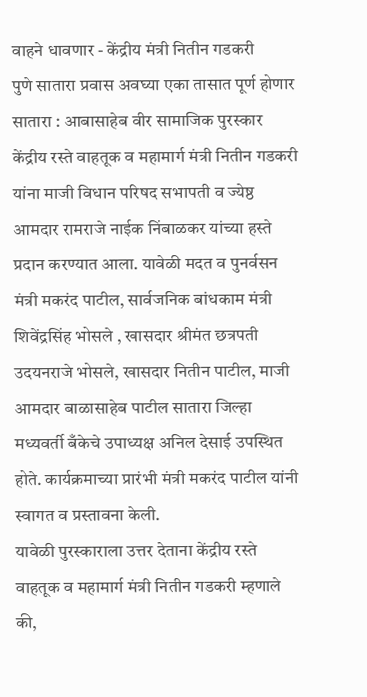वाहने धावणार - केंद्रीय मंत्री नितीन गडकरी
पुणे सातारा प्रवास अवघ्या एका तासात पूर्ण होणार
सातारा : आबासाहेब वीर सामाजिक पुरस्कार केंद्रीय रस्ते वाहतूक व महामार्ग मंत्री नितीन गडकरी यांना माजी विधान परिषद सभापती व ज्येष्ठ आमदार रामराजे नाईक निंबाळकर यांच्या हस्ते प्रदान करण्यात आला. यावेळी मदत व पुनर्वसन मंत्री मकरंद पाटील, सार्वजनिक बांधकाम मंत्री शिवेंद्रसिंह भोसले , खासदार श्रीमंत छत्रपती उदयनराजे भोसले, खासदार नितीन पाटील, माजी आमदार बाळासाहेब पाटील सातारा जिल्हा मध्यवर्ती बँकेचे उपाध्यक्ष अनिल देसाई उपस्थित होते. कार्यक्रमाच्या प्रारंभी मंत्री मकरंद पाटील यांनी स्वागत व प्रस्तावना केली.
यावेळी पुरस्काराला उत्तर देताना केंद्रीय रस्ते वाहतूक व महामार्ग मंत्री नितीन गडकरी म्हणाले की,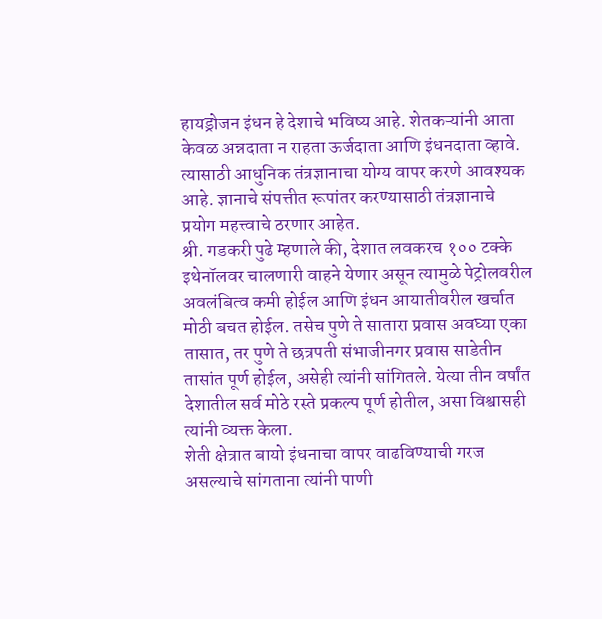हायड्रोजन इंधन हे देशाचे भविष्य आहे. शेतकऱ्यांनी आता केवळ अन्नदाता न राहता ऊर्जदाता आणि इंधनदाता व्हावे. त्यासाठी आधुनिक तंत्रज्ञानाचा योग्य वापर करणे आवश्यक आहे. ज्ञानाचे संपत्तीत रूपांतर करण्यासाठी तंत्रज्ञानाचे प्रयोग महत्त्वाचे ठरणार आहेत.
श्री. गडकरी पुढे म्हणाले की, देशात लवकरच १०० टक्के इथेनॉलवर चालणारी वाहने येणार असून त्यामुळे पेट्रोलवरील अवलंबित्व कमी होईल आणि इंधन आयातीवरील खर्चात मोठी बचत होईल. तसेच पुणे ते सातारा प्रवास अवघ्या एका तासात, तर पुणे ते छत्रपती संभाजीनगर प्रवास साडेतीन तासांत पूर्ण होईल, असेही त्यांनी सांगितले. येत्या तीन वर्षांत देशातील सर्व मोठे रस्ते प्रकल्प पूर्ण होतील, असा विश्वासही त्यांनी व्यक्त केला.
शेती क्षेत्रात बायो इंधनाचा वापर वाढविण्याची गरज असल्याचे सांगताना त्यांनी पाणी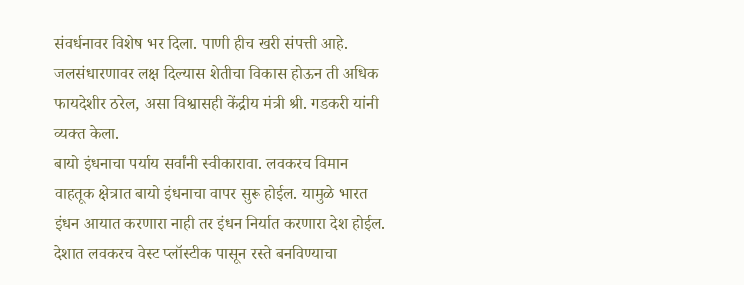संवर्धनावर विशेष भर दिला. पाणी हीच खरी संपत्ती आहे. जलसंधारणावर लक्ष दिल्यास शेतीचा विकास होऊन ती अधिक फायदेशीर ठरेल, असा विश्वासही केंद्रीय मंत्री श्री. गडकरी यांनी व्यक्त केला.
बायो इंधनाचा पर्याय सर्वांनी स्वीकारावा. लवकरच विमान वाहतूक क्षेत्रात बायो इंधनाचा वापर सुरू होईल. यामुळे भारत इंधन आयात करणारा नाही तर इंधन निर्यात करणारा देश होईल. देशात लवकरच वेस्ट प्लॉस्टीक पासून रस्ते बनविण्याचा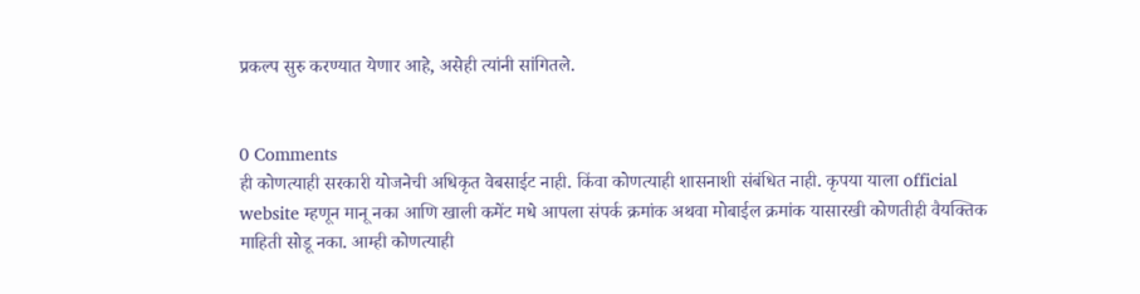प्रकल्प सुरु करण्यात येणार आहे, असेही त्यांनी सांगितले.


0 Comments
ही कोणत्याही सरकारी योजनेची अधिकृत वेबसाईट नाही. किंवा कोणत्याही शासनाशी संबंधित नाही. कृपया याला official website म्हणून मानू नका आणि खाली कमेंट मधे आपला संपर्क क्रमांक अथवा मोबाईल क्रमांक यासारखी कोणतीही वैयक्तिक माहिती सोडू नका. आम्ही कोणत्याही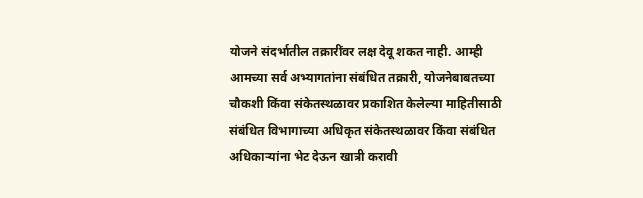योजने संदर्भातील तक्रारींवर लक्ष देवू शकत नाही. आम्ही आमच्या सर्व अभ्यागतांना संबंधित तक्रारी, योजनेबाबतच्या चौकशी किंवा संकेतस्थळावर प्रकाशित केलेल्या माहितीसाठी संबंधित विभागाच्या अधिकृत संकेतस्थळावर किंवा संबंधित अधिकाऱ्यांना भेट देऊन खात्री करावी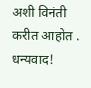अशी विनंती करीत आहोत . धन्यवाद!